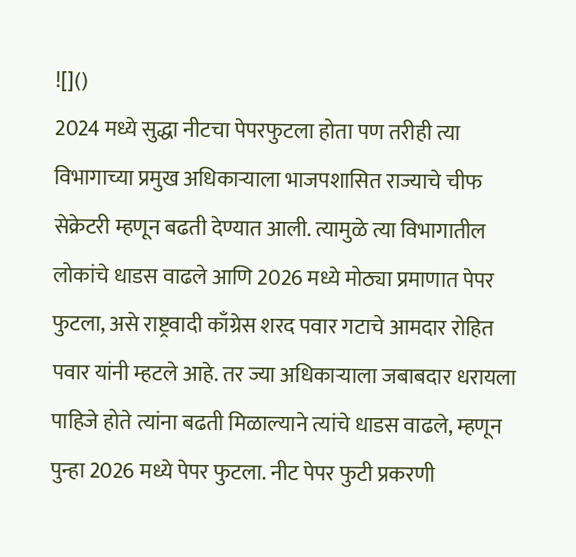![]()
2024 मध्ये सुद्धा नीटचा पेपरफुटला होता पण तरीही त्या विभागाच्या प्रमुख अधिकाऱ्याला भाजपशासित राज्याचे चीफ सेक्रेटरी म्हणून बढती देण्यात आली. त्यामुळे त्या विभागातील लोकांचे धाडस वाढले आणि 2026 मध्ये मोठ्या प्रमाणात पेपर फुटला, असे राष्ट्रवादी काँग्रेस शरद पवार गटाचे आमदार रोहित पवार यांनी म्हटले आहे. तर ज्या अधिकाऱ्याला जबाबदार धरायला पाहिजे होते त्यांना बढती मिळाल्याने त्यांचे धाडस वाढले, म्हणून पुन्हा 2026 मध्ये पेपर फुटला. नीट पेपर फुटी प्रकरणी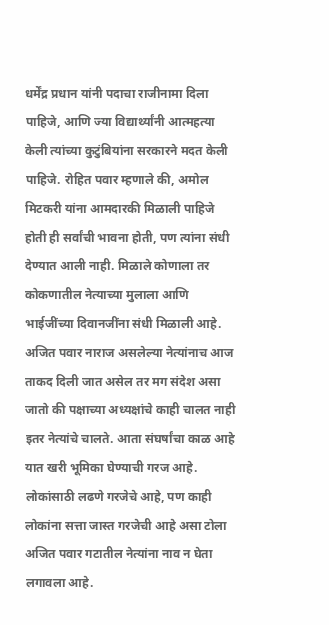धर्मेंद्र प्रधान यांनी पदाचा राजीनामा दिला पाहिजे, आणि ज्या विद्यार्थ्यांनी आत्महत्या केली त्यांच्या कुटुंबियांना सरकारने मदत केली पाहिजे. रोहित पवार म्हणाले की, अमोल मिटकरी यांना आमदारकी मिळाली पाहिजे होती ही सर्वांची भावना होती, पण त्यांना संधी देण्यात आली नाही. मिळाले कोणाला तर कोकणातील नेत्याच्या मुलाला आणि भाईजींच्या दिवानजींना संधी मिळाली आहे. अजित पवार नाराज असलेल्या नेत्यांनाच आज ताकद दिली जात असेल तर मग संदेश असा जातो की पक्षाच्या अध्यक्षांचे काही चालत नाही इतर नेत्यांचे चालते. आता संघर्षांचा काळ आहे यात खरी भूमिका घेण्याची गरज आहे. लोकांसाठी लढणे गरजेचे आहे, पण काही लोकांना सत्ता जास्त गरजेची आहे असा टोला अजित पवार गटातील नेत्यांना नाव न घेता लगावला आहे.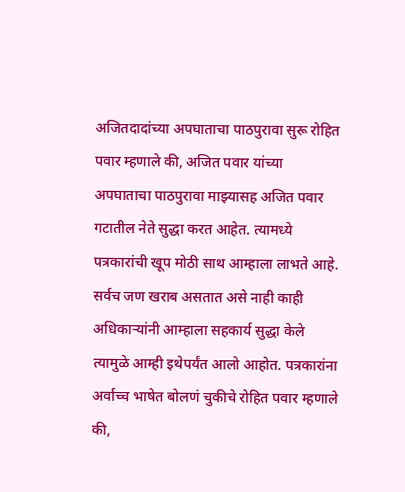अजितदादांच्या अपघाताचा पाठपुरावा सुरू रोहित पवार म्हणाले की, अजित पवार यांच्या अपघाताचा पाठपुरावा माझ्यासह अजित पवार गटातील नेते सुद्धा करत आहेत. त्यामध्ये पत्रकारांची खूप मोठी साथ आम्हाला लाभते आहे. सर्वच जण खराब असतात असे नाही काही अधिकाऱ्यांनी आम्हाला सहकार्य सुद्धा केले त्यामुळे आम्ही इथेपर्यंत आलो आहोत. पत्रकारांना अर्वाच्च भाषेत बोलणं चुकीचे रोहित पवार म्हणाले की,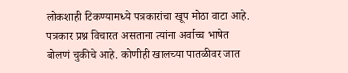लोकशाही टिकण्यामध्ये पत्रकारांचा खूप मोठा वाटा आहे. पत्रकार प्रश्न विचारत असताना त्यांना अर्वाच्च भाषेत बोलणं चुकीचे आहे. कोणीही खालच्या पातळीवर जात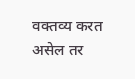वक्तव्य करत असेल तर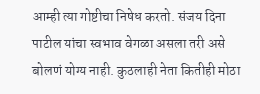आम्ही त्या गोष्टीचा निषेध करतो. संजय दिना पाटील यांचा स्वभाव वेगळा असला तरी असे बोलणं योग्य नाही. कुठलाही नेता कितीही मोठा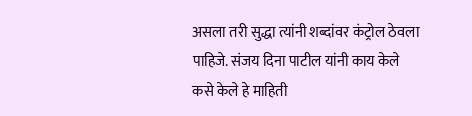असला तरी सुद्धा त्यांनी शब्दांवर कंट्रोल ठेवला पाहिजे. संजय दिना पाटील यांनी काय केले कसे केले हे माहिती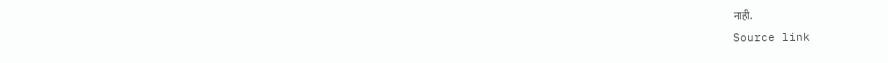नाही.
Source link